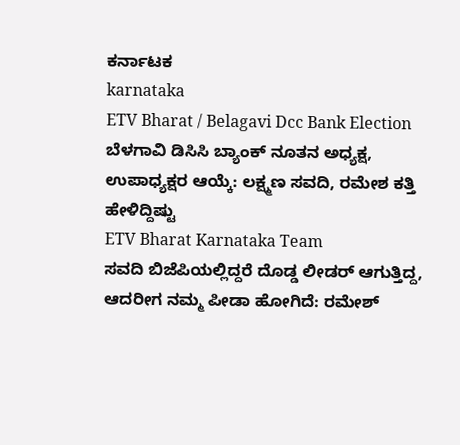ಕರ್ನಾಟಕ
karnataka
ETV Bharat / Belagavi Dcc Bank Election
ಬೆಳಗಾವಿ ಡಿಸಿಸಿ ಬ್ಯಾಂಕ್ ನೂತನ ಅಧ್ಯಕ್ಷ, ಉಪಾಧ್ಯಕ್ಷರ ಆಯ್ಕೆ: ಲಕ್ಷ್ಮಣ ಸವದಿ, ರಮೇಶ ಕತ್ತಿ ಹೇಳಿದ್ದಿಷ್ಟು
ETV Bharat Karnataka Team
ಸವದಿ ಬಿಜೆಪಿಯಲ್ಲಿದ್ದರೆ ದೊಡ್ಡ ಲೀಡರ್ ಆಗುತ್ತಿದ್ದ, ಆದರೀಗ ನಮ್ಮ ಪೀಡಾ ಹೋಗಿದೆ: ರಮೇಶ್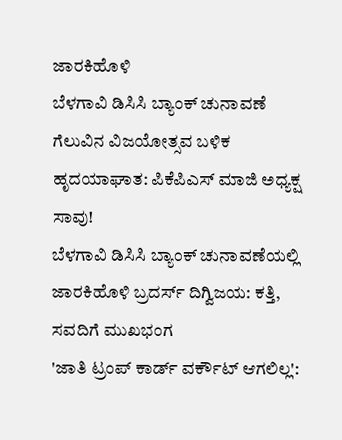ಜಾರಕಿಹೊಳಿ
ಬೆಳಗಾವಿ ಡಿಸಿಸಿ ಬ್ಯಾಂಕ್ ಚುನಾವಣೆ ಗೆಲುವಿನ ವಿಜಯೋತ್ಸವ ಬಳಿಕ ಹೃದಯಾಘಾತ: ಪಿಕೆಪಿಎಸ್ ಮಾಜಿ ಅಧ್ಯಕ್ಷ ಸಾವು!
ಬೆಳಗಾವಿ ಡಿಸಿಸಿ ಬ್ಯಾಂಕ್ ಚುನಾವಣೆಯಲ್ಲಿ ಜಾರಕಿಹೊಳಿ ಬ್ರದರ್ಸ್ ದಿಗ್ವಿಜಯ: ಕತ್ತಿ, ಸವದಿಗೆ ಮುಖಭಂಗ
'ಜಾತಿ ಟ್ರಂಪ್ ಕಾರ್ಡ್ ವರ್ಕೌಟ್ ಆಗಲಿಲ್ಲ':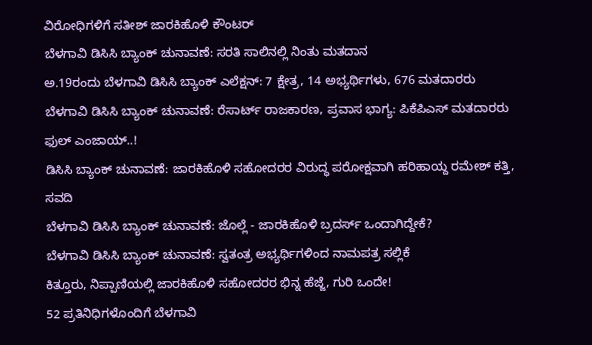ವಿರೋಧಿಗಳಿಗೆ ಸತೀಶ್ ಜಾರಕಿಹೊಳಿ ಕೌಂಟರ್
ಬೆಳಗಾವಿ ಡಿಸಿಸಿ ಬ್ಯಾಂಕ್ ಚುನಾವಣೆ: ಸರತಿ ಸಾಲಿನಲ್ಲಿ ನಿಂತು ಮತದಾನ
ಅ.19ರಂದು ಬೆಳಗಾವಿ ಡಿಸಿಸಿ ಬ್ಯಾಂಕ್ ಎಲೆಕ್ಷನ್: 7 ಕ್ಷೇತ್ರ, 14 ಅಭ್ಯರ್ಥಿಗಳು, 676 ಮತದಾರರು
ಬೆಳಗಾವಿ ಡಿಸಿಸಿ ಬ್ಯಾಂಕ್ ಚುನಾವಣೆ: ರೆಸಾರ್ಟ್ ರಾಜಕಾರಣ, ಪ್ರವಾಸ ಭಾಗ್ಯ: ಪಿಕೆಪಿಎಸ್ ಮತದಾರರು ಫುಲ್ ಎಂಜಾಯ್..!
ಡಿಸಿಸಿ ಬ್ಯಾಂಕ್ ಚುನಾವಣೆ: ಜಾರಕಿಹೊಳಿ ಸಹೋದರರ ವಿರುದ್ಧ ಪರೋಕ್ಷವಾಗಿ ಹರಿಹಾಯ್ದ ರಮೇಶ್ ಕತ್ತಿ, ಸವದಿ
ಬೆಳಗಾವಿ ಡಿಸಿಸಿ ಬ್ಯಾಂಕ್ ಚುನಾವಣೆ: ಜೊಲ್ಲೆ - ಜಾರಕಿಹೊಳಿ ಬ್ರದರ್ಸ್ ಒಂದಾಗಿದ್ದೇಕೆ?
ಬೆಳಗಾವಿ ಡಿಸಿಸಿ ಬ್ಯಾಂಕ್ ಚುನಾವಣೆ: ಸ್ವತಂತ್ರ ಅಭ್ಯರ್ಥಿಗಳಿಂದ ನಾಮಪತ್ರ ಸಲ್ಲಿಕೆ
ಕಿತ್ತೂರು, ನಿಪ್ಪಾಣಿಯಲ್ಲಿ ಜಾರಕಿಹೊಳಿ ಸಹೋದರರ ಭಿನ್ನ ಹೆಜ್ಜೆ, ಗುರಿ ಒಂದೇ!
52 ಪ್ರತಿನಿಧಿಗಳೊಂದಿಗೆ ಬೆಳಗಾವಿ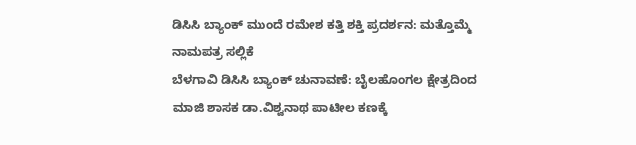ಡಿಸಿಸಿ ಬ್ಯಾಂಕ್ ಮುಂದೆ ರಮೇಶ ಕತ್ತಿ ಶಕ್ತಿ ಪ್ರದರ್ಶನ: ಮತ್ತೊಮ್ಮೆ ನಾಮಪತ್ರ ಸಲ್ಲಿಕೆ
ಬೆಳಗಾವಿ ಡಿಸಿಸಿ ಬ್ಯಾಂಕ್ ಚುನಾವಣೆ: ಬೈಲಹೊಂಗಲ ಕ್ಷೇತ್ರದಿಂದ ಮಾಜಿ ಶಾಸಕ ಡಾ.ವಿಶ್ವನಾಥ ಪಾಟೀಲ ಕಣಕ್ಕೆ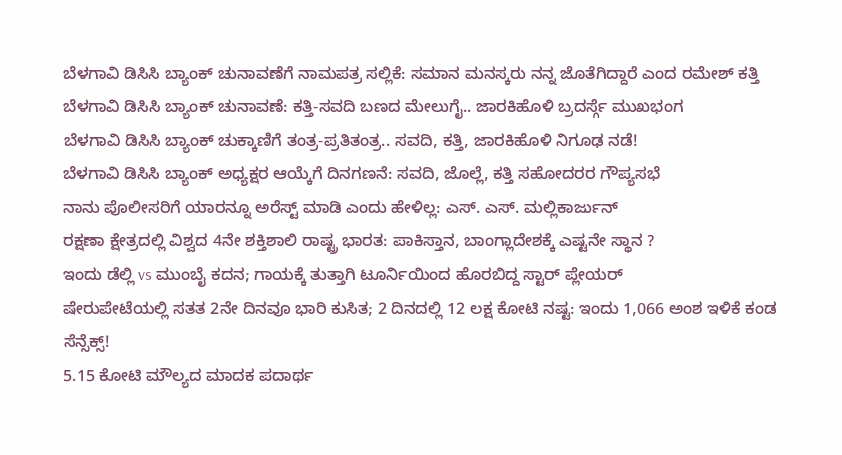ಬೆಳಗಾವಿ ಡಿಸಿಸಿ ಬ್ಯಾಂಕ್ ಚುನಾವಣೆಗೆ ನಾಮಪತ್ರ ಸಲ್ಲಿಕೆ: ಸಮಾನ ಮನಸ್ಕರು ನನ್ನ ಜೊತೆಗಿದ್ದಾರೆ ಎಂದ ರಮೇಶ್ ಕತ್ತಿ
ಬೆಳಗಾವಿ ಡಿಸಿಸಿ ಬ್ಯಾಂಕ್ ಚುನಾವಣೆ: ಕತ್ತಿ-ಸವದಿ ಬಣದ ಮೇಲುಗೈ.. ಜಾರಕಿಹೊಳಿ ಬ್ರದರ್ಸ್ಗೆ ಮುಖಭಂಗ
ಬೆಳಗಾವಿ ಡಿಸಿಸಿ ಬ್ಯಾಂಕ್ ಚುಕ್ಕಾಣಿಗೆ ತಂತ್ರ-ಪ್ರತಿತಂತ್ರ.. ಸವದಿ, ಕತ್ತಿ, ಜಾರಕಿಹೊಳಿ ನಿಗೂಢ ನಡೆ!
ಬೆಳಗಾವಿ ಡಿಸಿಸಿ ಬ್ಯಾಂಕ್ ಅಧ್ಯಕ್ಷರ ಆಯ್ಕೆಗೆ ದಿನಗಣನೆ: ಸವದಿ, ಜೊಲ್ಲೆ, ಕತ್ತಿ ಸಹೋದರರ ಗೌಪ್ಯಸಭೆ
ನಾನು ಪೊಲೀಸರಿಗೆ ಯಾರನ್ನೂ ಅರೆಸ್ಟ್ ಮಾಡಿ ಎಂದು ಹೇಳಿಲ್ಲ: ಎಸ್. ಎಸ್. ಮಲ್ಲಿಕಾರ್ಜುನ್
ರಕ್ಷಣಾ ಕ್ಷೇತ್ರದಲ್ಲಿ ವಿಶ್ವದ 4ನೇ ಶಕ್ತಿಶಾಲಿ ರಾಷ್ಟ್ರ ಭಾರತ: ಪಾಕಿಸ್ತಾನ, ಬಾಂಗ್ಲಾದೇಶಕ್ಕೆ ಎಷ್ಟನೇ ಸ್ಥಾನ ?
ಇಂದು ಡೆಲ್ಲಿ vs ಮುಂಬೈ ಕದನ; ಗಾಯಕ್ಕೆ ತುತ್ತಾಗಿ ಟೂರ್ನಿಯಿಂದ ಹೊರಬಿದ್ದ ಸ್ಟಾರ್ ಪ್ಲೇಯರ್
ಷೇರುಪೇಟೆಯಲ್ಲಿ ಸತತ 2ನೇ ದಿನವೂ ಭಾರಿ ಕುಸಿತ; 2 ದಿನದಲ್ಲಿ 12 ಲಕ್ಷ ಕೋಟಿ ನಷ್ಟ: ಇಂದು 1,066 ಅಂಶ ಇಳಿಕೆ ಕಂಡ ಸೆನ್ಸೆಕ್ಸ್!
5.15 ಕೋಟಿ ಮೌಲ್ಯದ ಮಾದಕ ಪದಾರ್ಥ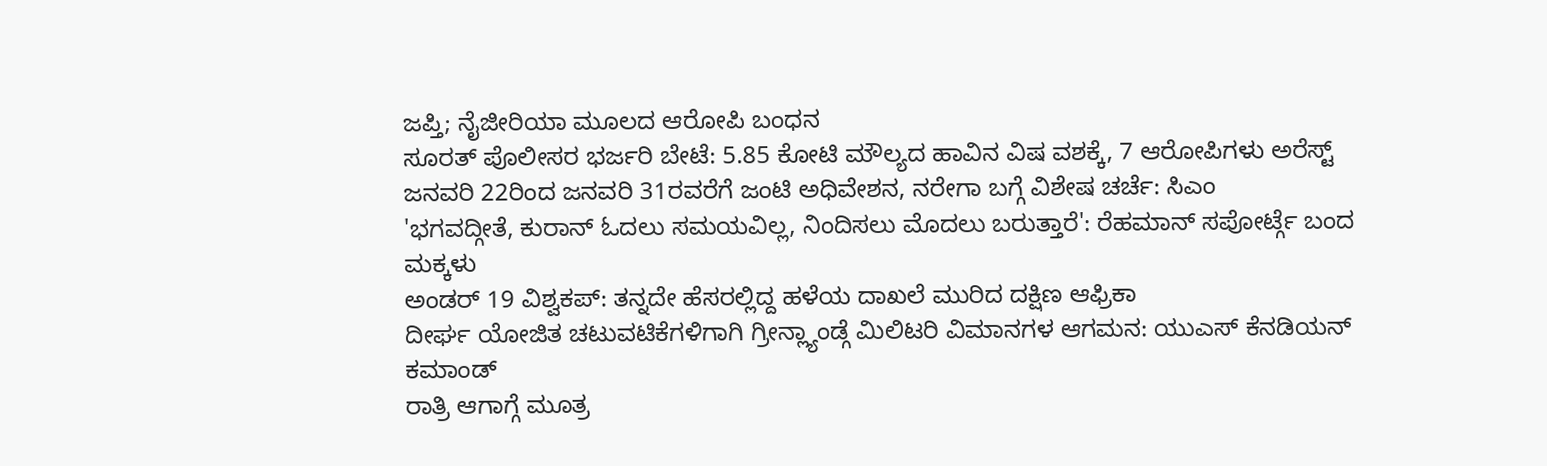ಜಪ್ತಿ; ನೈಜೀರಿಯಾ ಮೂಲದ ಆರೋಪಿ ಬಂಧನ
ಸೂರತ್ ಪೊಲೀಸರ ಭರ್ಜರಿ ಬೇಟೆ: 5.85 ಕೋಟಿ ಮೌಲ್ಯದ ಹಾವಿನ ವಿಷ ವಶಕ್ಕೆ, 7 ಆರೋಪಿಗಳು ಅರೆಸ್ಟ್
ಜನವರಿ 22ರಿಂದ ಜನವರಿ 31ರವರೆಗೆ ಜಂಟಿ ಅಧಿವೇಶನ, ನರೇಗಾ ಬಗ್ಗೆ ವಿಶೇಷ ಚರ್ಚೆ: ಸಿಎಂ
'ಭಗವದ್ಗೀತೆ, ಕುರಾನ್ ಓದಲು ಸಮಯವಿಲ್ಲ, ನಿಂದಿಸಲು ಮೊದಲು ಬರುತ್ತಾರೆ': ರೆಹಮಾನ್ ಸಪೋರ್ಟ್ಗೆ ಬಂದ ಮಕ್ಕಳು
ಅಂಡರ್ 19 ವಿಶ್ವಕಪ್: ತನ್ನದೇ ಹೆಸರಲ್ಲಿದ್ದ ಹಳೆಯ ದಾಖಲೆ ಮುರಿದ ದಕ್ಷಿಣ ಆಫ್ರಿಕಾ
ದೀರ್ಘ ಯೋಜಿತ ಚಟುವಟಿಕೆಗಳಿಗಾಗಿ ಗ್ರೀನ್ಲ್ಯಾಂಡ್ಗೆ ಮಿಲಿಟರಿ ವಿಮಾನಗಳ ಆಗಮನ: ಯುಎಸ್ ಕೆನಡಿಯನ್ ಕಮಾಂಡ್
ರಾತ್ರಿ ಆಗಾಗ್ಗೆ ಮೂತ್ರ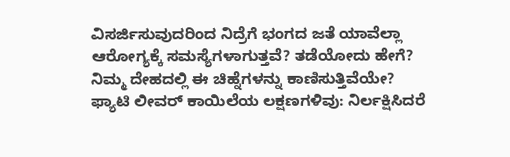ವಿಸರ್ಜಿಸುವುದರಿಂದ ನಿದ್ರೆಗೆ ಭಂಗದ ಜತೆ ಯಾವೆಲ್ಲಾ ಆರೋಗ್ಯಕ್ಕೆ ಸಮಸ್ಯೆಗಳಾಗುತ್ತವೆ? ತಡೆಯೋದು ಹೇಗೆ?
ನಿಮ್ಮ ದೇಹದಲ್ಲಿ ಈ ಚಿಹ್ನೆಗಳನ್ನು ಕಾಣಿಸುತ್ತಿವೆಯೇ? ಫ್ಯಾಟಿ ಲೀವರ್ ಕಾಯಿಲೆಯ ಲಕ್ಷಣಗಳಿವು: ನಿರ್ಲಕ್ಷಿಸಿದರೆ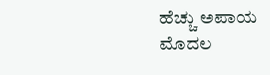ಹೆಚ್ಚು ಅಪಾಯ
ಮೊದಲ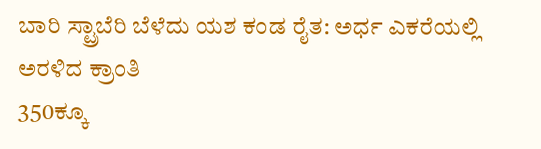ಬಾರಿ ಸ್ಟ್ರಾಬೆರಿ ಬೆಳೆದು ಯಶ ಕಂಡ ರೈತ: ಅರ್ಧ ಎಕರೆಯಲ್ಲಿ ಅರಳಿದ ಕ್ರಾಂತಿ
350ಕ್ಕೂ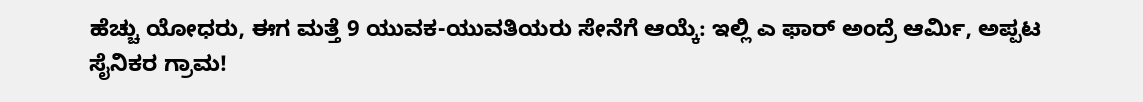ಹೆಚ್ಚು ಯೋಧರು, ಈಗ ಮತ್ತೆ 9 ಯುವಕ-ಯುವತಿಯರು ಸೇನೆಗೆ ಆಯ್ಕೆ: ಇಲ್ಲಿ ಎ ಫಾರ್ ಅಂದ್ರೆ ಆರ್ಮಿ, ಅಪ್ಪಟ ಸೈನಿಕರ ಗ್ರಾಮ!